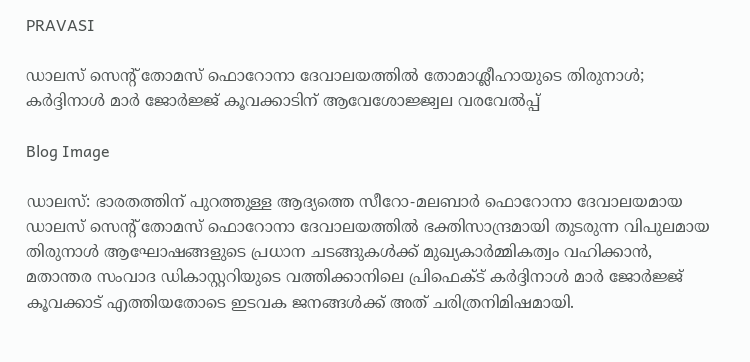PRAVASI

ഡാലസ് സെന്റ് തോമസ് ഫൊറോനാ ദേവാലയത്തിൽ തോമാശ്ലീഹായുടെ തിരുനാൾ; കർദ്ദിനാൾ മാർ ജോർജ്ജ് കൂവക്കാടിന് ആവേശോജ്ജ്വല വരവേൽപ്പ്

Blog Image

ഡാലസ്: ഭാരതത്തിന് പുറത്തുള്ള ആദ്യത്തെ സീറോ-മലബാർ ഫൊറോനാ ദേവാലയമായ ഡാലസ് സെന്റ് തോമസ് ഫൊറോനാ ദേവാലയത്തിൽ ഭക്തിസാന്ദ്രമായി തുടരുന്ന വിപുലമായ തിരുനാൾ ആഘോഷങ്ങളുടെ പ്രധാന ചടങ്ങുകൾക്ക് മുഖ്യകാർമ്മികത്വം വഹിക്കാൻ, മതാന്തര സംവാദ ഡികാസ്റ്ററിയുടെ വത്തിക്കാനിലെ പ്രിഫെക്ട് കർദ്ദിനാൾ മാർ ജോർജ്ജ് കൂവക്കാട് എത്തിയതോടെ ഇടവക ജനങ്ങൾക്ക് അത് ചരിത്രനിമിഷമായി.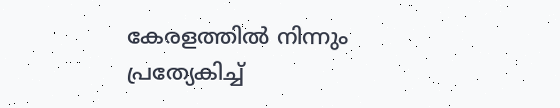കേരളത്തിൽ നിന്നും പ്രത്യേകിച്ച്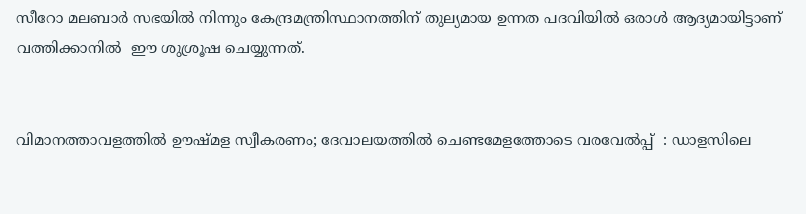സീറോ മലബാർ സഭയിൽ നിന്നും കേന്ദ്രമന്ത്രിസ്ഥാനത്തിന് തുല്യമായ ഉന്നത പദവിയിൽ ഒരാൾ ആദ്യമായിട്ടാണ് വത്തിക്കാനിൽ  ഈ ശുശ്രൂഷ ചെയ്യുന്നത്.


വിമാനത്താവളത്തിൽ ഊഷ്മള സ്വീകരണം; ദേവാലയത്തിൽ ചെണ്ടമേളത്തോടെ വരവേൽപ്പ്  : ഡാളസിലെ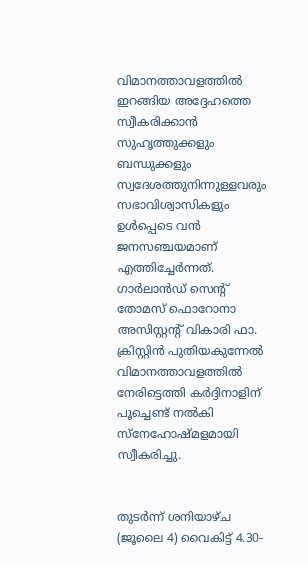വിമാനത്താവളത്തിൽ ഇറങ്ങിയ അദ്ദേഹത്തെ സ്വീകരിക്കാൻ സുഹൃത്തുക്കളും ബന്ധുക്കളും സ്വദേശത്തുനിന്നുള്ളവരും സഭാവിശ്വാസികളും ഉൾപ്പെടെ വൻ ജനസഞ്ചയമാണ് എത്തിച്ചേർന്നത്. ഗാർലാൻഡ് സെന്റ് തോമസ് ഫൊറോനാ അസിസ്റ്റന്റ് വികാരി ഫാ. ക്രിസ്റ്റിൻ പുതിയകുന്നേൽ വിമാനത്താവളത്തിൽ നേരിട്ടെത്തി കർദ്ദിനാളിന് പൂച്ചെണ്ട് നൽകി സ്നേഹോഷ്മളമായി സ്വീകരിച്ചു.


തുടർന്ന് ശനിയാഴ്ച  (ജൂലൈ 4) വൈകിട്ട് 4.30-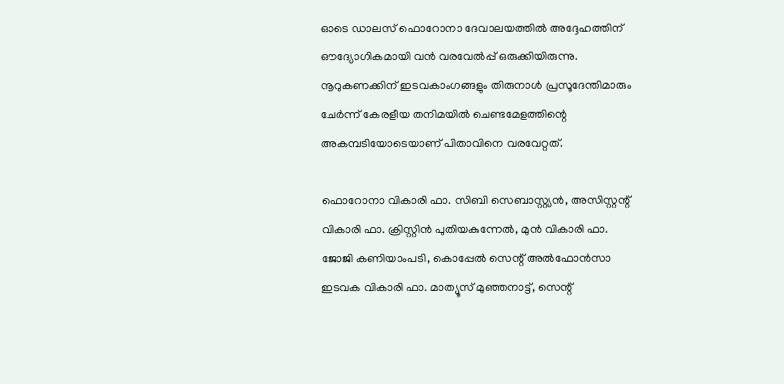ഓടെ ഡാലസ് ഫൊറോനാ ദേവാലയത്തിൽ അദ്ദേഹത്തിന് ഔദ്യോഗികമായി വൻ വരവേൽപ്പ് ഒരുക്കിയിരുന്നു. നൂറുകണക്കിന് ഇടവകാംഗങ്ങളും തിരുനാൾ പ്രസൂദേന്തിമാരും ചേർന്ന് കേരളീയ തനിമയിൽ ചെണ്ടമേളത്തിന്റെ അകമ്പടിയോടെയാണ് പിതാവിനെ വരവേറ്റത്.

ഫൊറോനാ വികാരി ഫാ. സിബി സെബാസ്റ്റ്യൻ, അസിസ്റ്റന്റ് വികാരി ഫാ. ക്രിസ്റ്റിൻ പുതിയകുന്നേൽ, മുൻ വികാരി ഫാ. ജോജി കണിയാംപടി, കൊപ്പേൽ സെന്റ് അൽഫോൻസാ ഇടവക വികാരി ഫാ. മാത്യൂസ് മുഞ്ഞനാട്ട്, സെന്റ്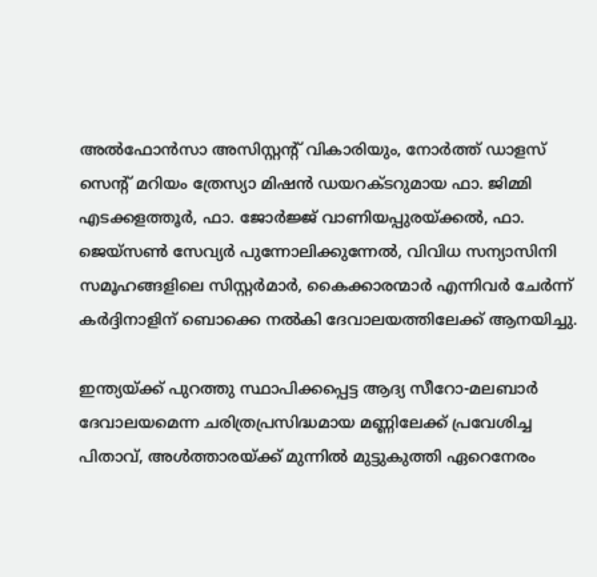അൽഫോൻസാ അസിസ്റ്റന്റ് വികാരിയും, നോർത്ത് ഡാളസ് സെന്റ് മറിയം ത്രേസ്യാ മിഷൻ ഡയറക്ടറുമായ ഫാ. ജിമ്മി എടക്കളത്തൂർ, ഫാ. ജോർജ്ജ് വാണിയപ്പുരയ്ക്കൽ, ഫാ. ജെയ്സൺ സേവ്യർ പുന്നോലിക്കുന്നേൽ, വിവിധ സന്യാസിനി സമൂഹങ്ങളിലെ സിസ്റ്റർമാർ, കൈക്കാരന്മാർ എന്നിവർ ചേർന്ന് കർദ്ദിനാളിന് ബൊക്കെ നൽകി ദേവാലയത്തിലേക്ക് ആനയിച്ചു.

ഇന്ത്യയ്ക്ക് പുറത്തു സ്ഥാപിക്കപ്പെട്ട ആദ്യ സീറോ-മലബാർ ദേവാലയമെന്ന ചരിത്രപ്രസിദ്ധമായ മണ്ണിലേക്ക് പ്രവേശിച്ച പിതാവ്, അൾത്താരയ്ക്ക് മുന്നിൽ മുട്ടുകുത്തി ഏറെനേരം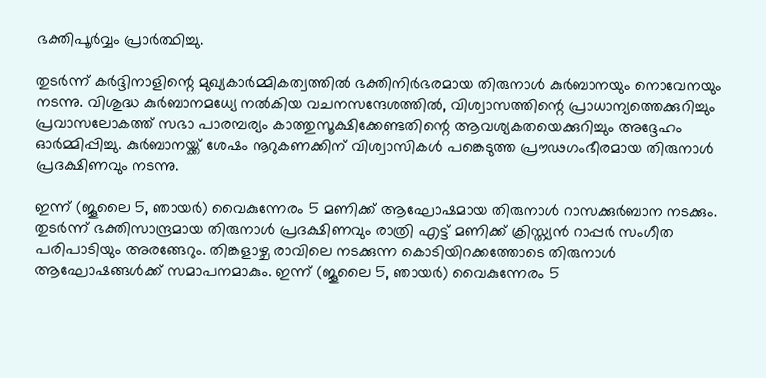ഭക്തിപൂർവ്വം പ്രാർത്ഥിച്ചു.

തുടർന്ന് കർദ്ദിനാളിന്റെ മുഖ്യകാർമ്മികത്വത്തിൽ ഭക്തിനിർഭരമായ തിരുനാൾ കുർബാനയും നൊവേനയും നടന്നു. വിശുദ്ധ കുർബാനമധ്യേ നൽകിയ വചനസന്ദേശത്തിൽ, വിശ്വാസത്തിന്റെ പ്രാധാന്യത്തെക്കുറിച്ചും പ്രവാസലോകത്ത് സഭാ പാരമ്പര്യം കാത്തുസൂക്ഷിക്കേണ്ടതിന്റെ ആവശ്യകതയെക്കുറിച്ചും അദ്ദേഹം ഓർമ്മിപ്പിച്ചു. കുർബാനയ്ക്ക് ശേഷം നൂറുകണക്കിന് വിശ്വാസികൾ പങ്കെടുത്ത പ്രൗഢഗംഭീരമായ തിരുനാൾ പ്രദക്ഷിണവും നടന്നു.

ഇന്ന് (ജൂലൈ 5, ഞായർ) വൈകുന്നേരം 5 മണിക്ക് ആഘോഷമായ തിരുനാൾ റാസക്കുർബാന നടക്കും.
തുടർന്ന് ഭക്തിസാന്ദ്രമായ തിരുനാൾ പ്രദക്ഷിണവും രാത്രി എട്ട് മണിക്ക് ക്രിസ്ത്യൻ റാപ്പർ സംഗീത പരിപാടിയും അരങ്ങേറും. തിങ്കളാഴ്ച രാവിലെ നടക്കുന്ന കൊടിയിറക്കത്തോടെ തിരുനാൾ ആഘോഷങ്ങൾക്ക് സമാപനമാകും. ഇന്ന് (ജൂലൈ 5, ഞായർ) വൈകുന്നേരം 5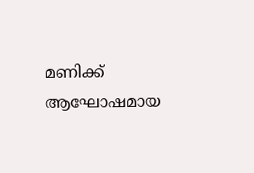മണിക്ക് ആഘോഷമായ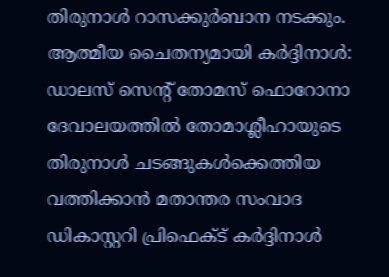തിരുനാൾ റാസക്കുർബാന നടക്കും.
ആത്മീയ ചൈതന്യമായി കർദ്ദിനാൾ: ഡാലസ് സെന്റ് തോമസ് ഫൊറോനാ ദേവാലയത്തിൽ തോമാശ്ലീഹായുടെ തിരുനാൾ ചടങ്ങുകൾക്കെത്തിയ വത്തിക്കാൻ മതാന്തര സംവാദ ഡികാസ്റ്ററി പ്രിഫെക്ട് കർദ്ദിനാൾ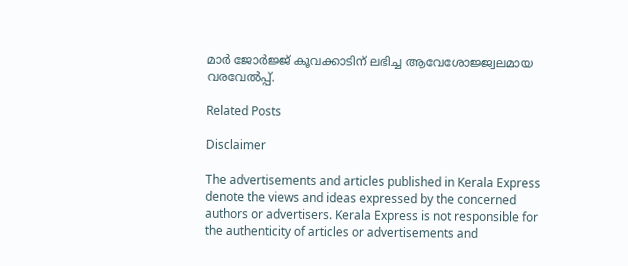മാർ ജോർജ്ജ് കൂവക്കാടിന് ലഭിച്ച ആവേശോജ്ജ്വലമായ വരവേൽപ്പ്.

Related Posts

Disclaimer

The advertisements and articles published in Kerala Express denote the views and ideas expressed by the concerned authors or advertisers. Kerala Express is not responsible for the authenticity of articles or advertisements and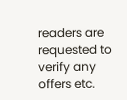readers are requested to verify any offers etc.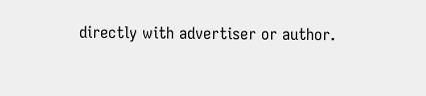directly with advertiser or author.